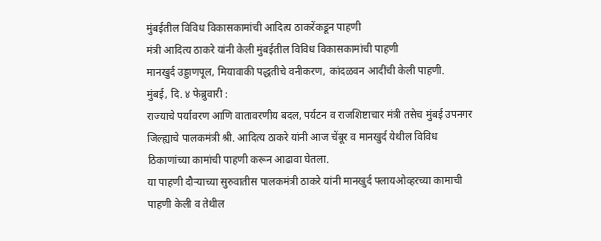मुंबईतील विविध विकासकामांची आदित्य ठाकरेंकडून पाहणी
मंत्री आदित्य ठाकरे यांनी केली मुंबईतील विविध विकासकामांची पाहणी
मानखुर्द उड्डाणपूल, मियावाकी पद्धतीचे वनीकरण, कांदळवन आदींची केली पाहणी.
मुंबई, दि. ४ फेब्रुवारी :
राज्याचे पर्यावरण आणि वातावरणीय बदल, पर्यटन व राजशिष्टाचार मंत्री तसेच मुंबई उपनगर जिल्ह्याचे पालकमंत्री श्री. आदित्य ठाकरे यांनी आज चेंबूर व मानखुर्द येथील विविध ठिकाणांच्या कामांची पाहणी करून आढावा घेतला.
या पाहणी दौऱ्याच्या सुरुवातीस पालकमंत्री ठाकरे यांनी मानखुर्द फ्लायओव्हरच्या कामाची पाहणी केली व तेथील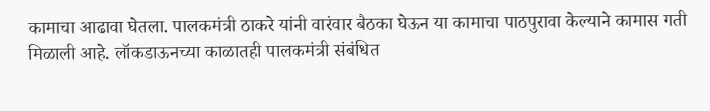कामाचा आढावा घेतला. पालकमंत्री ठाकरे यांनी वारंवार बैठका घेऊन या कामाचा पाठपुरावा केल्याने कामास गती मिळाली आहे. लॉकडाऊनच्या काळातही पालकमंत्री संबंधित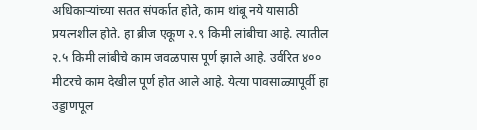अधिकाऱ्यांच्या सतत संपर्कात होते, काम थांबू नये यासाठी प्रयत्नशील होते. हा ब्रीज एकूण २.९ किमी लांबीचा आहे. त्यातील २.५ किमी लांबीचे काम जवळपास पूर्ण झाले आहे. उर्वरित ४०० मीटरचे काम देखील पूर्ण होत आले आहे. येत्या पावसाळ्यापूर्वी हा उड्डाणपूल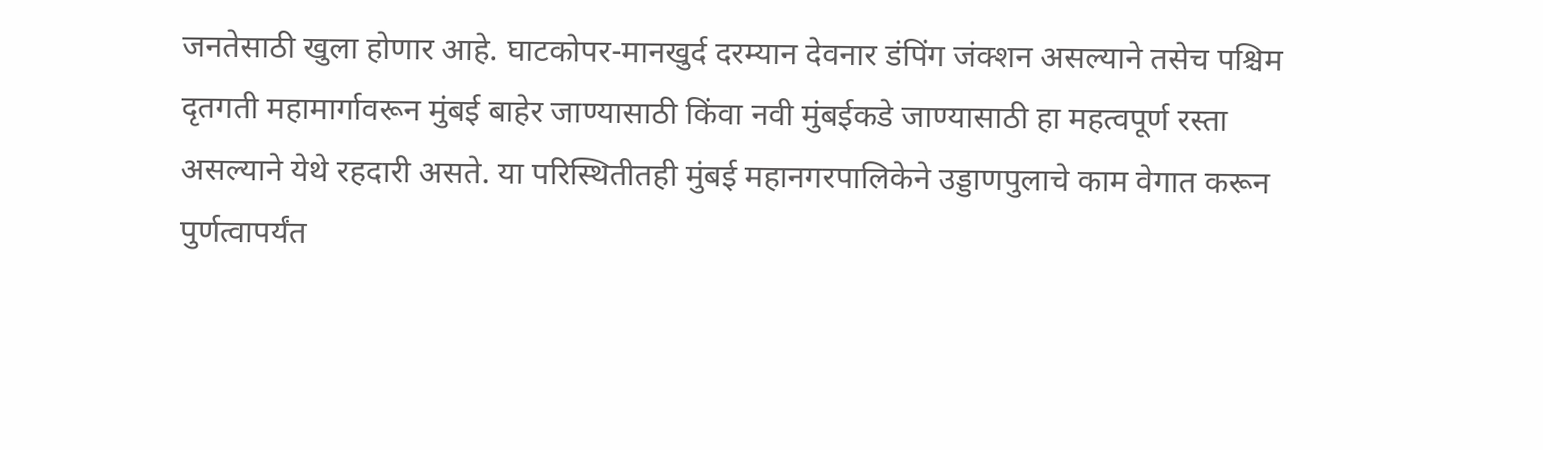जनतेसाठी खुला होणार आहे. घाटकोपर-मानखुर्द दरम्यान देवनार डंपिंग जंक्शन असल्याने तसेच पश्चिम दृतगती महामार्गावरून मुंबई बाहेर जाण्यासाठी किंवा नवी मुंबईकडे जाण्यासाठी हा महत्वपूर्ण रस्ता असल्याने येथे रहदारी असते. या परिस्थितीतही मुंबई महानगरपालिकेने उड्डाणपुलाचे काम वेगात करून पुर्णत्वापर्यंत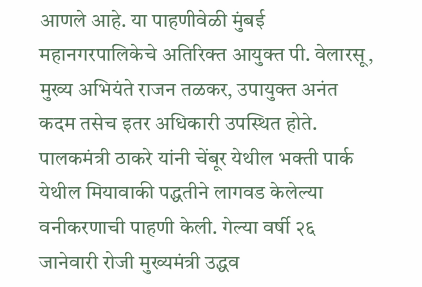आणले आहे. या पाहणीवेळी मुंबई महानगरपालिकेचे अतिरिक्त आयुक्त पी. वेलारसू, मुख्य अभियंते राजन तळकर, उपायुक्त अनंत कदम तसेच इतर अधिकारी उपस्थित होते.
पालकमंत्री ठाकरे यांनी चेंबूर येथील भक्ती पार्क येथील मियावाकी पद्धतीने लागवड केलेल्या वनीकरणाची पाहणी केली. गेल्या वर्षी २६ जानेवारी रोजी मुख्यमंत्री उद्धव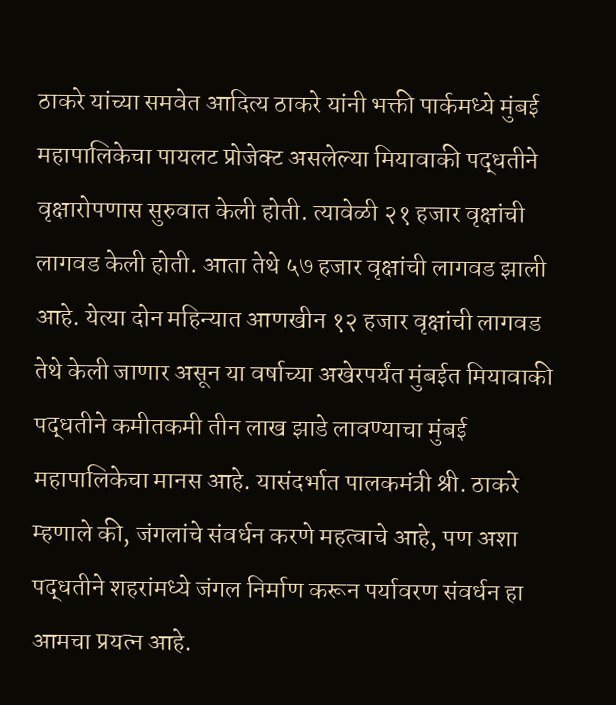ठाकरे यांच्या समवेत आदित्य ठाकरे यांनी भक्ती पार्कमध्ये मुंबई महापालिकेचा पायलट प्रोजेक्ट असलेल्या मियावाकी पद्धतीने वृक्षारोपणास सुरुवात केली होती. त्यावेळी २१ हजार वृक्षांची लागवड केली होती. आता तेथे ५७ हजार वृक्षांची लागवड झाली आहे. येत्या दोन महिन्यात आणखीन १२ हजार वृक्षांची लागवड तेथे केली जाणार असून या वर्षाच्या अखेरपर्यंत मुंबईत मियावाकी पद्धतीने कमीतकमी तीन लाख झाडे लावण्याचा मुंबई महापालिकेचा मानस आहे. यासंदर्भात पालकमंत्री श्री. ठाकरे म्हणाले की, जंगलांचे संवर्धन करणे महत्वाचे आहे, पण अशा पद्धतीने शहरांमध्ये जंगल निर्माण करून पर्यावरण संवर्धन हा आमचा प्रयत्न आहे.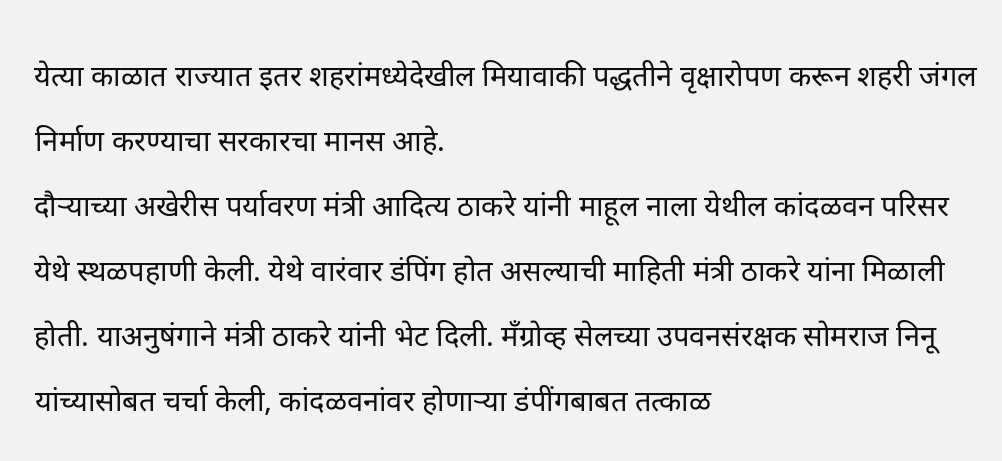येत्या काळात राज्यात इतर शहरांमध्येदेखील मियावाकी पद्धतीने वृक्षारोपण करून शहरी जंगल निर्माण करण्याचा सरकारचा मानस आहे.
दौऱ्याच्या अखेरीस पर्यावरण मंत्री आदित्य ठाकरे यांनी माहूल नाला येथील कांदळवन परिसर येथे स्थळपहाणी केली. येथे वारंवार डंपिंग होत असल्याची माहिती मंत्री ठाकरे यांना मिळाली होती. याअनुषंगाने मंत्री ठाकरे यांनी भेट दिली. मँग्रोव्ह सेलच्या उपवनसंरक्षक सोमराज निनू यांच्यासोबत चर्चा केली, कांदळवनांवर होणाऱ्या डंपींगबाबत तत्काळ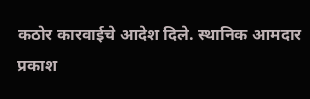कठोर कारवाईचे आदेश दिले. स्थानिक आमदार प्रकाश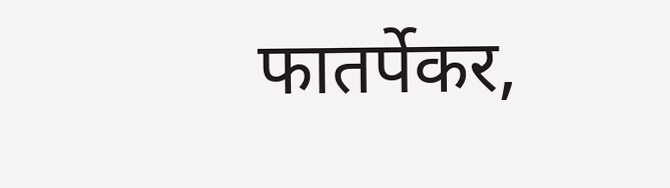फातर्पेकर,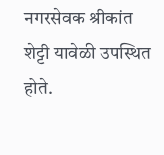नगरसेवक श्रीकांत शेट्टी यावेळी उपस्थित होते.